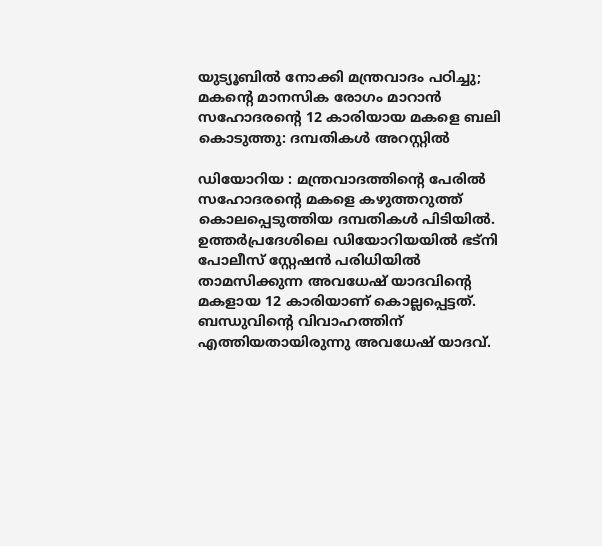യുട്യൂബില്‍ നോക്കി മന്ത്രവാദം പഠിച്ചു; മകന്റെ മാനസിക രോഗം മാറാൻ സഹോദരന്റെ 12 കാരിയായ മകളെ ബലി കൊടുത്തു: ദമ്പതികള്‍ അറസ്റ്റില്‍

ഡിയോറിയ : മന്ത്രവാദത്തിന്റെ പേരില്‍ സഹോദരന്റെ മകളെ കഴുത്തറുത്ത് കൊലപ്പെടുത്തിയ ദമ്പതികള്‍ പിടിയില്‍. ഉത്തർപ്രദേശിലെ ഡിയോറിയയില്‍ ഭട്‌നി പോലീസ് സ്റ്റേഷൻ പരിധിയില്‍ താമസിക്കുന്ന അവധേഷ് യാദവിന്റെ മകളായ 12 കാരിയാണ് കൊല്ലപ്പെട്ടത്. ബന്ധുവിന്റെ വിവാഹത്തിന് എത്തിയതായിരുന്നു അവധേഷ് യാദവ്.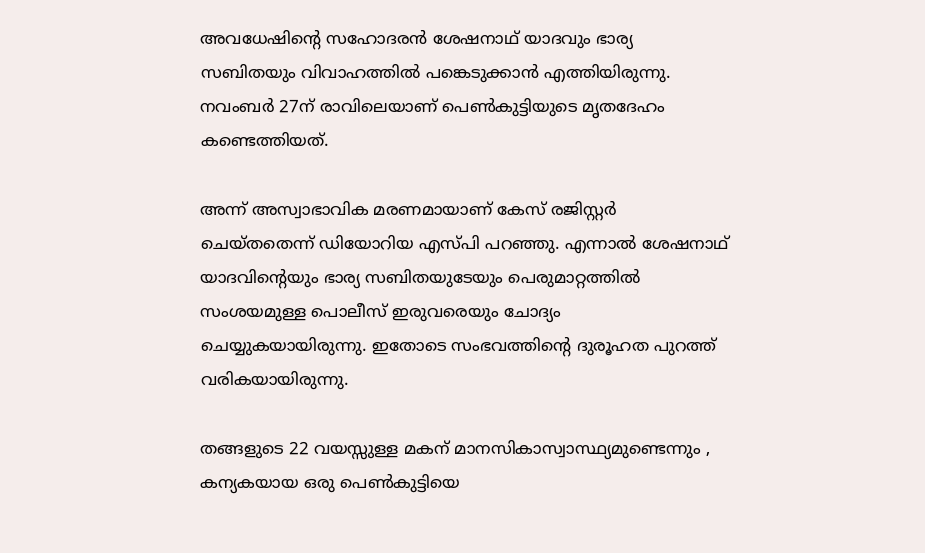അവധേഷിന്റെ സഹോദരൻ ശേഷനാഥ് യാദവും ഭാര്യ സബിതയും വിവാഹത്തില്‍ പങ്കെടുക്കാൻ എത്തിയിരുന്നു. നവംബർ 27ന് രാവിലെയാണ് പെണ്‍കുട്ടിയുടെ മൃതദേഹം കണ്ടെത്തിയത്.

അന്ന് അസ്വാഭാവിക മരണമായാണ് കേസ് രജിസ്റ്റർ ചെയ്തതെന്ന് ഡിയോറിയ എസ്പി പറഞ്ഞു. എന്നാല്‍ ശേഷനാഥ് യാദവിന്റെയും ഭാര്യ സബിതയുടേയും പെരുമാറ്റത്തില്‍ സംശയമുള്ള പൊലീസ് ഇരുവരെയും ചോദ്യം ചെയ്യുകയായിരുന്നു. ഇതോടെ സംഭവത്തിന്റെ ദുരൂഹത പുറത്ത് വരികയായിരുന്നു.

തങ്ങളുടെ 22 വയസ്സുള്ള മകന് മാനസികാസ്വാസ്ഥ്യമുണ്ടെന്നും , കന്യകയായ ഒരു പെണ്‍കുട്ടിയെ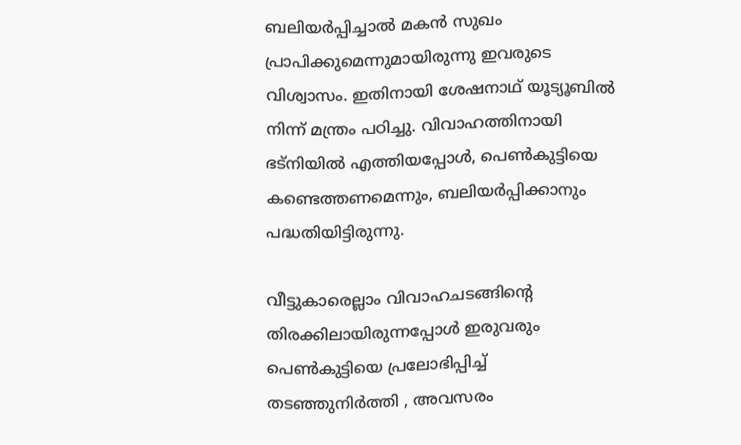ബലിയർപ്പിച്ചാല്‍ മകൻ സുഖം പ്രാപിക്കുമെന്നുമായിരുന്നു ഇവരുടെ വിശ്വാസം. ഇതിനായി ശേഷനാഥ് യൂട്യൂബില്‍ നിന്ന് മന്ത്രം പഠിച്ചു. വിവാഹത്തിനായി ഭട്നിയില്‍ എത്തിയപ്പോള്‍, പെണ്‍കുട്ടിയെ കണ്ടെത്തണമെന്നും, ബലിയർപ്പിക്കാനും പദ്ധതിയിട്ടിരുന്നു.

വീട്ടുകാരെല്ലാം വിവാഹചടങ്ങിന്റെ തിരക്കിലായിരുന്നപ്പോള്‍ ഇരുവരും പെണ്‍കുട്ടിയെ പ്രലോഭിപ്പിച്ച്‌ തടഞ്ഞുനിർത്തി , അവസരം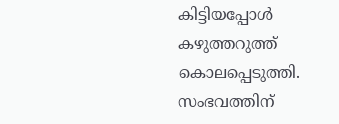കിട്ടിയപ്പോള്‍ കഴുത്തറുത്ത് കൊലപ്പെടുത്തി. സംഭവത്തിന്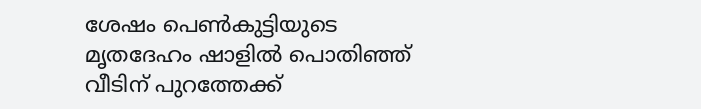ശേഷം പെണ്‍കുട്ടിയുടെ മൃതദേഹം ഷാളില്‍ പൊതിഞ്ഞ് വീടിന് പുറത്തേക്ക്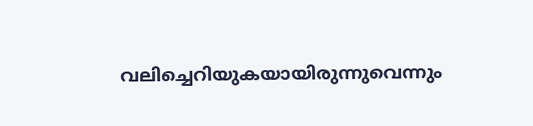വലിച്ചെറിയുകയായിരുന്നുവെന്നും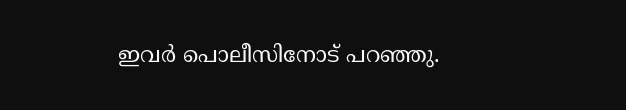ഇവർ പൊലീസിനോട് പറഞ്ഞു.